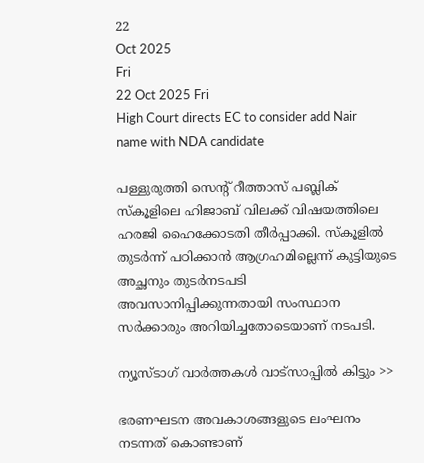22
Oct 2025
Fri
22 Oct 2025 Fri
High Court directs EC to consider add Nair name with NDA candidate

പള്ളുരുത്തി സെന്റ് റീത്താസ് പബ്ലിക് സ്‌കൂളിലെ ഹിജാബ് വിലക്ക് വിഷയത്തിലെ ഹരജി ഹൈക്കോടതി തീര്‍പ്പാക്കി. സ്‌കൂളില്‍ തുടര്‍ന്ന് പഠിക്കാന്‍ ആഗ്രഹമില്ലെന്ന് കുട്ടിയുടെ അച്ഛനും തുടര്‍നടപടി അവസാനിപ്പിക്കുന്നതായി സംസ്ഥാന സര്‍ക്കാരും അറിയിച്ചതോടെയാണ് നടപടി.

ന്യൂസ്ടാഗ് വാര്‍ത്തകള്‍ വാട്‌സാപ്പില്‍ കിട്ടും >>

ഭരണഘടന അവകാശങ്ങളുടെ ലംഘനം നടന്നത് കൊണ്ടാണ്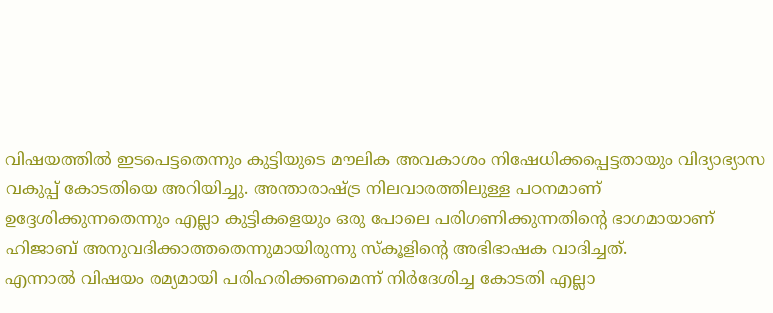വിഷയത്തില്‍ ഇടപെട്ടതെന്നും കുട്ടിയുടെ മൗലിക അവകാശം നിഷേധിക്കപ്പെട്ടതായും വിദ്യാഭ്യാസ വകുപ്പ് കോടതിയെ അറിയിച്ചു. അന്താരാഷ്ട്ര നിലവാരത്തിലുള്ള പഠനമാണ് ഉദ്ദേശിക്കുന്നതെന്നും എല്ലാ കുട്ടികളെയും ഒരു പോലെ പരിഗണിക്കുന്നതിന്റെ ഭാഗമായാണ് ഹിജാബ് അനുവദിക്കാത്തതെന്നുമായിരുന്നു സ്‌കൂളിന്റെ അഭിഭാഷക വാദിച്ചത്.
എന്നാല്‍ വിഷയം രമ്യമായി പരിഹരിക്കണമെന്ന് നിര്‍ദേശിച്ച കോടതി എല്ലാ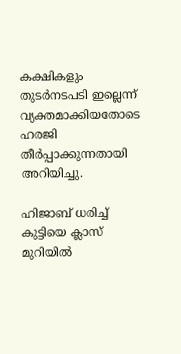കക്ഷികളും തുടര്‍നടപടി ഇല്ലെന്ന് വ്യക്തമാക്കിയതോടെ ഹരജി തീര്‍പ്പാക്കുന്നതായി അറിയിച്ചു.

ഹിജാബ് ധരിച്ച് കുട്ടിയെ ക്ലാസ് മുറിയില്‍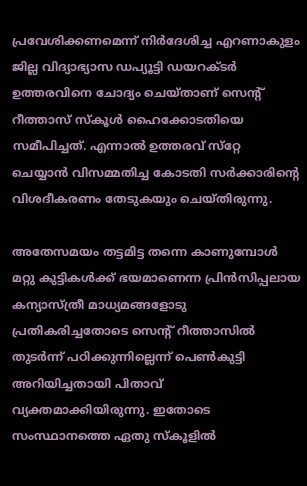പ്രവേശിക്കണമെന്ന് നിര്‍ദേശിച്ച എറണാകുളം ജില്ല വിദ്യാഭ്യാസ ഡപ്യൂട്ടി ഡയറക്ടര്‍ ഉത്തരവിനെ ചോദ്യം ചെയ്താണ് സെന്റ് റീത്താസ് സ്‌കൂള്‍ ഹൈക്കോടതിയെ സമീപിച്ചത്. എന്നാല്‍ ഉത്തരവ് സ്‌റ്റേ ചെയ്യാന്‍ വിസമ്മതിച്ച കോടതി സര്‍ക്കാരിന്റെ വിശദീകരണം തേടുകയും ചെയ്തിരുന്നു.

അതേസമയം തട്ടമിട്ട തന്നെ കാണുമ്പോള്‍ മറ്റു കുട്ടികള്‍ക്ക് ഭയമാണെന്ന പ്രിന്‍സിപ്പലായ കന്യാസ്ത്രീ മാധ്യമങ്ങളോടു പ്രതികരിച്ചതോടെ സെന്റ് റീത്താസില്‍ തുടര്‍ന്ന് പഠിക്കുന്നില്ലെന്ന് പെണ്‍കുട്ടി അറിയിച്ചതായി പിതാവ് വ്യക്തമാക്കിയിരുന്നു. ഇതോടെ സംസ്ഥാനത്തെ ഏതു സ്‌കൂളില്‍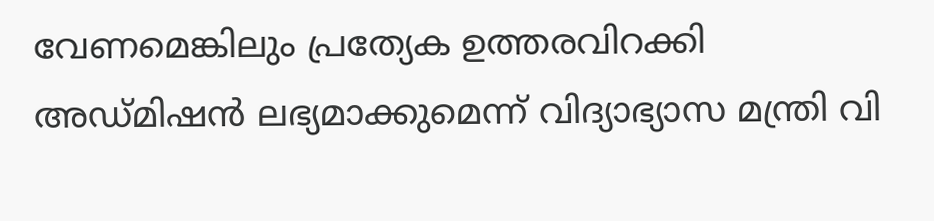വേണമെങ്കിലും പ്രത്യേക ഉത്തരവിറക്കി അഡ്മിഷന്‍ ലഭ്യമാക്കുമെന്ന് വിദ്യാഭ്യാസ മന്ത്രി വി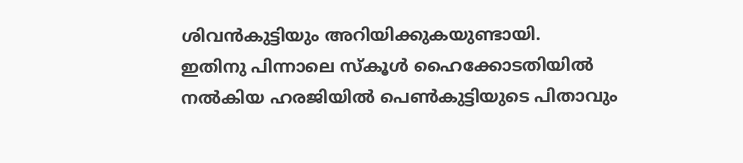ശിവന്‍കുട്ടിയും അറിയിക്കുകയുണ്ടായി.
ഇതിനു പിന്നാലെ സ്‌കൂള്‍ ഹൈക്കോടതിയില്‍ നല്‍കിയ ഹരജിയില്‍ പെണ്‍കുട്ടിയുടെ പിതാവും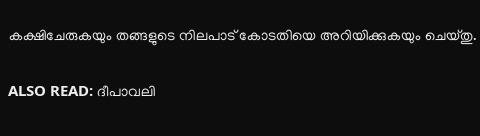കക്ഷിചേരുകയും തങ്ങളുടെ നിലപാട് കോടതിയെ അറിയിക്കുകയും ചെയ്തു.

ALSO READ: ദീപാവലി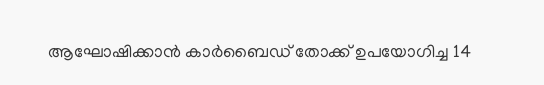ആഘോഷിക്കാന്‍ കാര്‍ബൈഡ് തോക്ക് ഉപയോഗിച്ച 14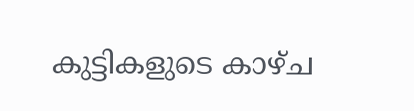കുട്ടികളുടെ കാഴ്ച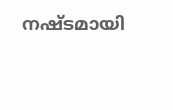നഷ്ടമായി